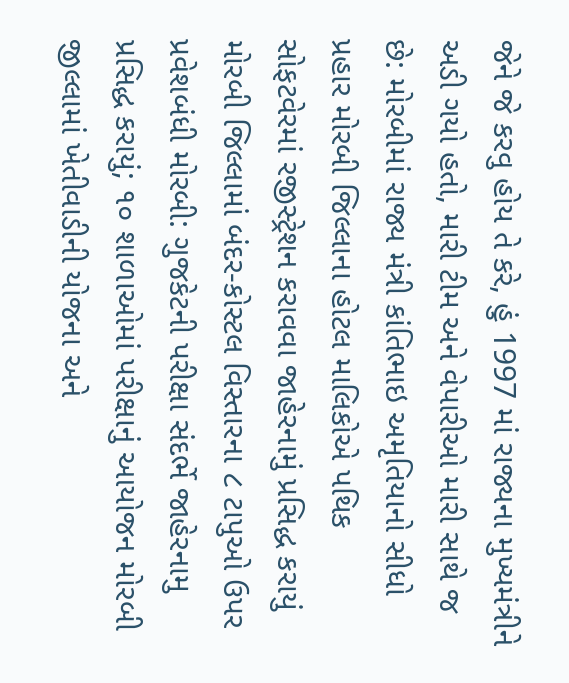જેને જે કરવુ હોય તે કરે, હું 1997 માં રાજ્યના મુખ્યમંત્રીને અડી ગયો હતો, મારી ટીમ અને વેપારીઓ મારી સાથે જ છે: મોરબીમાં રાજ્ય મંત્રી કાંતિભાઇ અમૃતિયાનો સીધો પ્રહાર મોરબી જિલ્લાના હોટલ માલિકોએ પથિક સોફટવેરમાં રજીસ્ટ્રેશન કરાવવા જાહેરનામું પ્રસિદ્ધ કરાયું મોરબી જિલ્લામાં બંદર-કોસ્ટલ વિસ્તારના ૮ ટાપુઓ ઉપર પ્રવેશબંધી મોરબી: ગુજકેટની પરીક્ષા સંદર્ભે જાહેરનામુ પ્રસિદ્ધ કરાયું; ૧૦ શાળાઓમાં પરીક્ષાનું આયોજન મોરબી જીલ્લામાં ખેતીવાડીની યોજના અને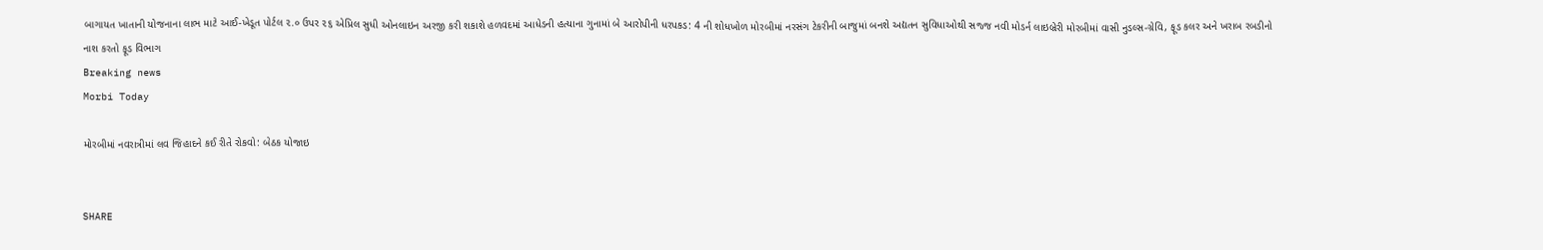બાગાયત ખાતાની યોજનાના લાભ માટે આઈ-ખેડૂત પોર્ટલ ૨.૦ ઉપર ૨૬ એપ્રિલ સુધી ઓનલાઇન અરજી કરી શકાશે હળવદમાં આધેડની હત્યાના ગુનામાં બે આરોપીની ધરપકડ: 4 ની શોધખોળ મોરબીમાં નરસંગ ટેકરીની બાજુમાં બનશે અદ્યતન સુવિધાઓથી સજ્જ નવી મોડર્ન લાઇબ્રેરી મોરબીમાં વાસી નુડલ્સ-ગ્રેવિ, ફૂડ કલર અને ખરાબ રબડીનો નાશ કરતો ફૂડ વિભાગ
Breaking news
Morbi Today

મોરબીમાં નવરાત્રીમાં લવ જિહાદને કઈ રીતે રોકવો: બેઠક યોજાઇ


SHARE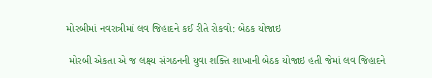મોરબીમાં નવરાત્રીમાં લવ જિહાદને કઈ રીતે રોકવો: બેઠક યોજાઇ

 મોરબી એકતા એ જ લક્ષ્ય સંગઠનની યુવા શક્તિ શાખાની બેઠક યોજાઇ હતી જેમાં લવ જિહાદને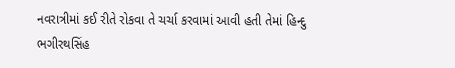નવરાત્રીમાં કઈ રીતે રોકવા તે ચર્ચા કરવામાં આવી હતી‌ તેમાં હિન્દુ ભગીરથસિંહ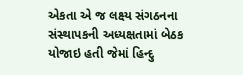એકતા એ જ લક્ષ્ય સંગઠનના સંસ્થાપકની અધ્યક્ષતામાં બેઠક યોજાઇ હતી જેમાં હિન્દુ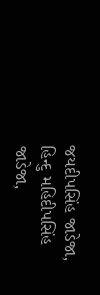જયદીપસિંહ જાડેજા, હિન્દુ મહિદીપસિંહ જાડેજા,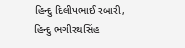હિન્દુ દિલીપભાઈ રબારી, હિન્દુ ભગીરથસિંહ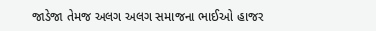જાડેજા તેમજ અલગ અલગ સમાજના ભાઈઓ હાજર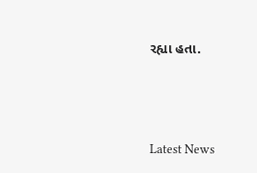રહ્યા હતા.






Latest News